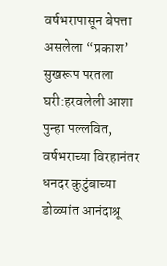वर्षभरापासून बेपत्ता असलेला “प्रकाश’ सुखरूप परतला घरी:हरवलेली आशा पुन्हा पल्लवित, वर्षभराच्या विरहानंतर धनदर कुटुंबाच्या डोळ्यांत आनंदाश्रू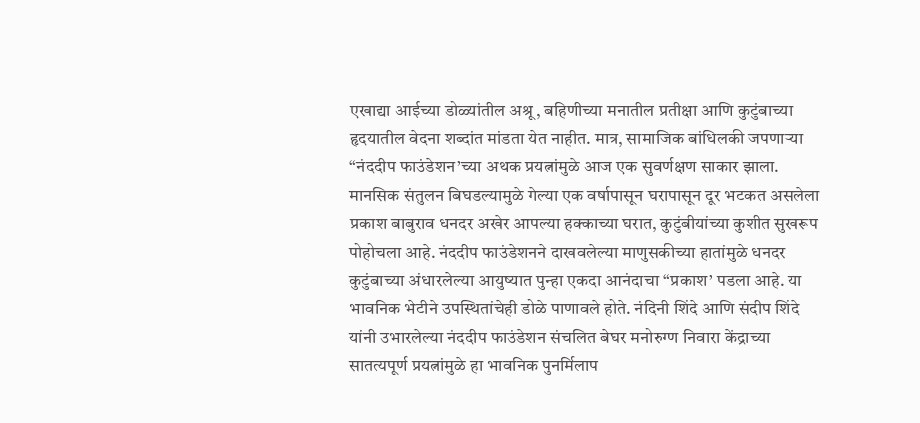एखाद्या आईच्या डोळ्यांतील अश्रू, बहिणीच्या मनातील प्रतीक्षा आणि कुटुंबाच्या हृदयातील वेदना शब्दांत मांडता येत नाहीत. मात्र, सामाजिक बांधिलकी जपणाऱ्या “नंददीप फाउंडेशन’च्या अथक प्रयत्नांमुळे आज एक सुवर्णक्षण साकार झाला. मानसिक संतुलन बिघडल्यामुळे गेल्या एक वर्षापासून घरापासून दूर भटकत असलेला प्रकाश बाबुराव धनदर अखेर आपल्या हक्काच्या घरात, कुटुंबीयांच्या कुशीत सुखरूप पोहोचला आहे. नंददीप फाउंडेशनने दाखवलेल्या माणुसकीच्या हातांमुळे धनदर कुटुंबाच्या अंधारलेल्या आयुष्यात पुन्हा एकदा आनंदाचा “प्रकाश’ पडला आहे. या भावनिक भेटीने उपस्थितांचेही डोळे पाणावले होते. नंदिनी शिंदे आणि संदीप शिंदे यांनी उभारलेल्या नंददीप फाउंडेशन संचलित बेघर मनोरुग्ण निवारा केंद्राच्या सातत्यपूर्ण प्रयत्नांमुळे हा भावनिक पुनर्मिलाप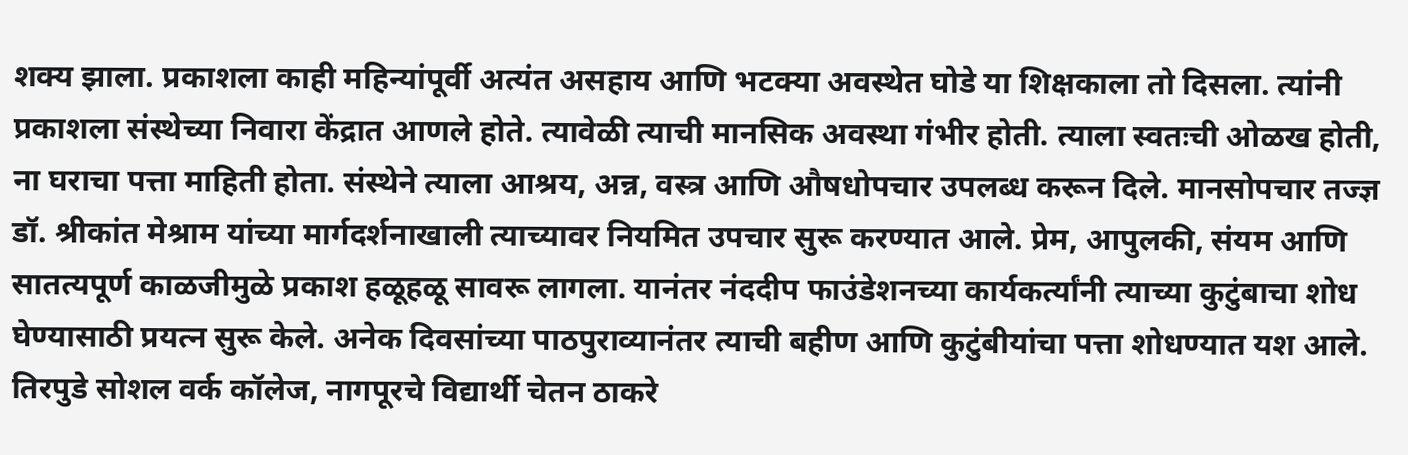शक्य झाला. प्रकाशला काही महिन्यांपूर्वी अत्यंत असहाय आणि भटक्या अवस्थेत घोडे या शिक्षकाला तो दिसला. त्यांनी प्रकाशला संस्थेच्या निवारा केंद्रात आणले होते. त्यावेळी त्याची मानसिक अवस्था गंभीर होती. त्याला स्वतःची ओळख होती, ना घराचा पत्ता माहिती होता. संस्थेने त्याला आश्रय, अन्न, वस्त्र आणि औषधोपचार उपलब्ध करून दिले. मानसोपचार तज्ज्ञ डॉ. श्रीकांत मेश्राम यांच्या मार्गदर्शनाखाली त्याच्यावर नियमित उपचार सुरू करण्यात आले. प्रेम, आपुलकी, संयम आणि सातत्यपूर्ण काळजीमुळे प्रकाश हळूहळू सावरू लागला. यानंतर नंददीप फाउंडेशनच्या कार्यकर्त्यांनी त्याच्या कुटुंबाचा शोध घेण्यासाठी प्रयत्न सुरू केले. अनेक दिवसांच्या पाठपुराव्यानंतर त्याची बहीण आणि कुटुंबीयांचा पत्ता शोधण्यात यश आले. तिरपुडे सोशल वर्क कॉलेज, नागपूरचे विद्यार्थी चेतन ठाकरे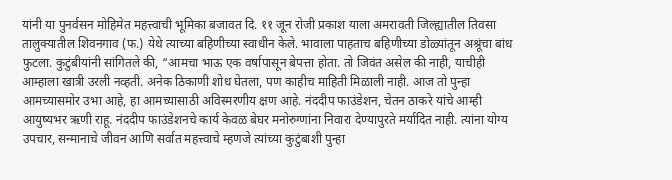यांनी या पुनर्वसन मोहिमेत महत्त्वाची भूमिका बजावत दि. ११ जून रोजी प्रकाश याला अमरावती जिल्ह्यातील तिवसा तालुक्यातील शिवनगाव (फ.) येथे त्याच्या बहिणीच्या स्वाधीन केले. भावाला पाहताच बहिणीच्या डोळ्यांतून अश्रूंचा बांध फुटला. कुटुंबीयांनी सांगितले की, “आमचा भाऊ एक वर्षापासून बेपत्ता होता. तो जिवंत असेल की नाही, याचीही आम्हाला खात्री उरली नव्हती. अनेक ठिकाणी शोध घेतला, पण काहीच माहिती मिळाली नाही. आज तो पुन्हा आमच्यासमोर उभा आहे, हा आमच्यासाठी अविस्मरणीय क्षण आहे. नंददीप फाउंडेशन, चेतन ठाकरे यांचे आम्ही आयुष्यभर ऋणी राहू. नंददीप फाउंडेशनचे कार्य केवळ बेघर मनोरुग्णांना निवारा देण्यापुरते मर्यादित नाही. त्यांना योग्य उपचार, सन्मानाचे जीवन आणि सर्वात महत्त्वाचे म्हणजे त्यांच्या कुटुंबाशी पुन्हा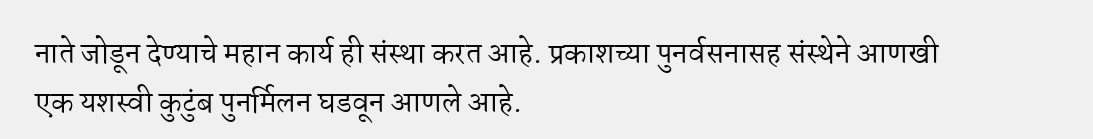नाते जोडून देण्याचे महान कार्य ही संस्था करत आहे. प्रकाशच्या पुनर्वसनासह संस्थेने आणखी एक यशस्वी कुटुंब पुनर्मिलन घडवून आणले आहे.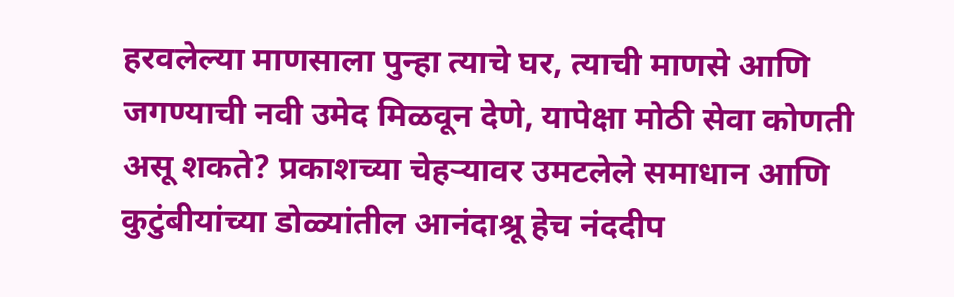हरवलेल्या माणसाला पुन्हा त्याचे घर, त्याची माणसे आणि जगण्याची नवी उमेद मिळवून देणे, यापेक्षा मोठी सेवा कोणती असू शकते? प्रकाशच्या चेहऱ्यावर उमटलेले समाधान आणि कुटुंबीयांच्या डोळ्यांतील आनंदाश्रू हेच नंददीप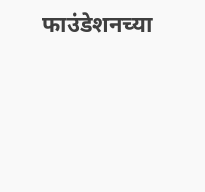फाउंडेशनच्या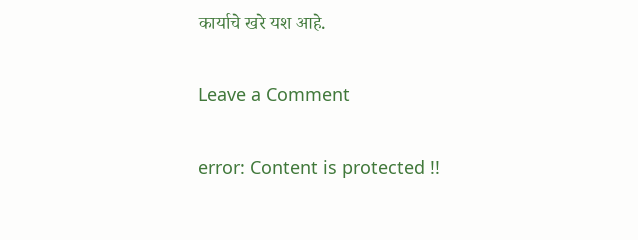कार्याचे खरे यश आहे.

Leave a Comment

error: Content is protected !!